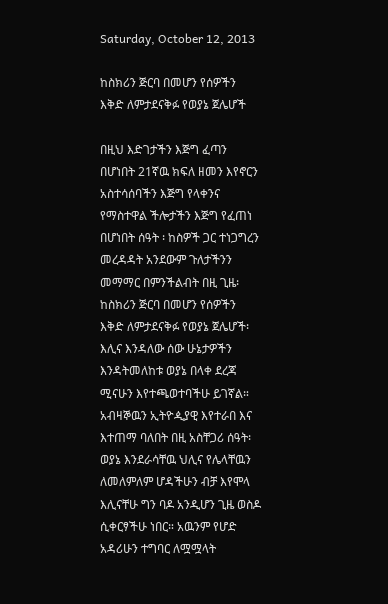Saturday, October 12, 2013

ከስክሪን ጅርባ በመሆን የሰዎችን እቅድ ለምታደናቅፉ የወያኔ ጀሌሆች

በዚህ እድገታችን እጅግ ፈጣን በሆነበት 21ኛዉ ክፍለ ዘመን እየኖርን አስተሳሰባችን እጅግ የላቀንና የማስተዋል ችሎታችን እጅግ የፈጠነ በሆነበት ሰዓት ፡ ከስዎች ጋር ተነጋግረን መረዳዳት አንደውም ጉለታችንን መማማር በምንችልብት በዚ ጊዜ፡ ከስክሪን ጅርባ በመሆን የሰዎችን እቅድ ለምታደናቅፉ የወያኔ ጀሌሆች፡ እሊና እንዳለው ሰው ሁኔታዎችን እንዳትመለከቱ ወያኔ በላቀ ደረጃ ሚናሁን እየተጫወተባችሁ ይገኛል። አብዛኞዉን ኢትዮዺያዊ እየተራበ እና እተጠማ ባለበት በዚ አስቸጋሪ ሰዓት፡ ወያኔ እንደራሳቸዉ ህሊና የሌላቸዉን ለመለምለም ሆዳችሁን ብቻ እየሞላ እሊናቸሁ ግን ባዶ አንዲሆን ጊዜ ወስዶ ሲቀርፃችሁ ነበር። አዉንም የሆድ አዳሪሁን ተግባር ለሟሟላት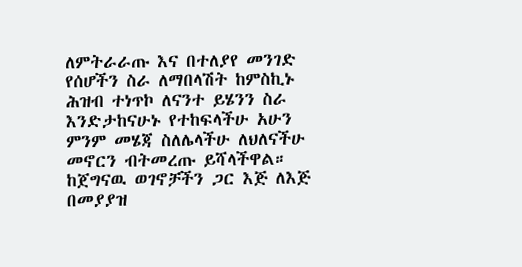ለምትራራጡ እና በተለያየ መንገድ የሰሆችን ስራ ለማበላሽት ከምስኪኑ ሕዝብ ተነጥኮ ለናንተ ይሄንን ስራ እንድታከናሁኑ የተከፍላችሁ አሁን ምንም መሄጃ ስለሌላችሁ ለህለናችሁ መኖርን ብትመረጡ ይሻላችዋል። ከጀግናዉ ወገኖቻችን ጋር እጅ ለእጅ በመያያዝ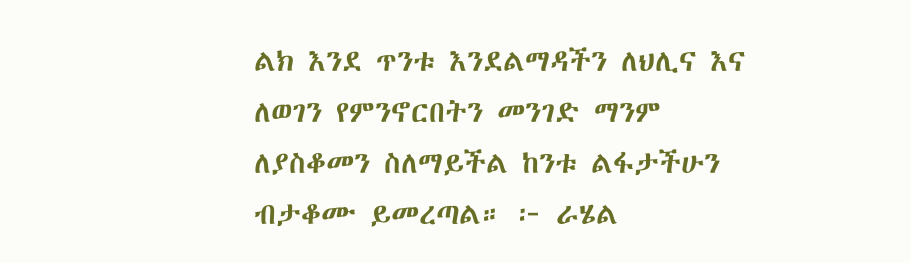ልክ እንደ ጥንቱ እንደልማዳችን ለህሊና እና ለወገን የምንኖርበትን መንገድ ማንም ለያስቆመን ስለማይችል ከንቱ ልፋታችሁን ብታቆሙ ይመረጣል። ፦ ራሄል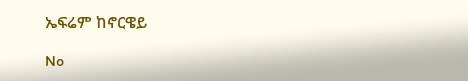ኤፍሬም ከኖርዌይ

No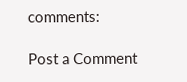comments:

Post a Comment